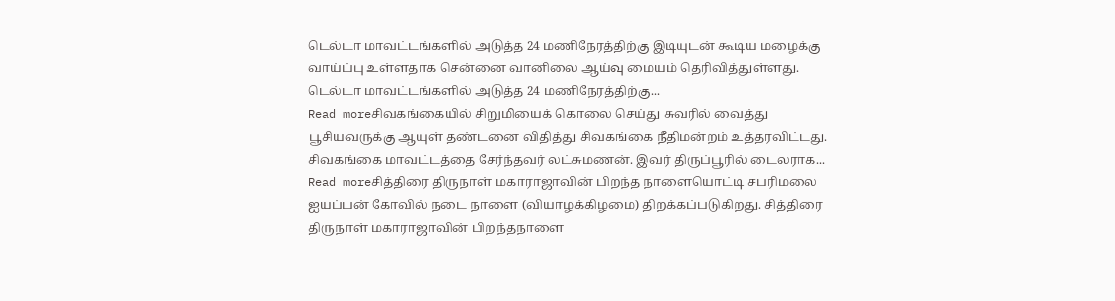டெல்டா மாவட்டங்களில் அடுத்த 24 மணிநேரத்திற்கு இடியுடன் கூடிய மழைக்கு வாய்ப்பு உள்ளதாக சென்னை வானிலை ஆய்வு மையம் தெரிவித்துள்ளது. டெல்டா மாவட்டங்களில் அடுத்த 24 மணிநேரத்திற்கு...
Read moreசிவகங்கையில் சிறுமியைக் கொலை செய்து சுவரில் வைத்து பூசியவருக்கு ஆயுள் தண்டனை விதித்து சிவகங்கை நீதிமன்றம் உத்தரவிட்டது. சிவகங்கை மாவட்டத்தை சேர்ந்தவர் லட்சுமணன். இவர் திருப்பூரில் டைலராக...
Read moreசித்திரை திருநாள் மகாராஜாவின் பிறந்த நாளையொட்டி சபரிமலை ஐயப்பன் கோவில் நடை நாளை (வியாழக்கிழமை) திறக்கப்படுகிறது. சித்திரை திருநாள் மகாராஜாவின் பிறந்தநாளை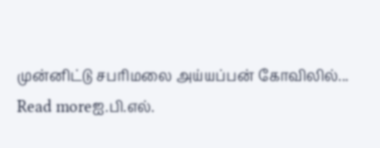முன்னிட்டு சபரிமலை அய்யப்பன் கோவிலில்...
Read moreஐ.பி.எல்.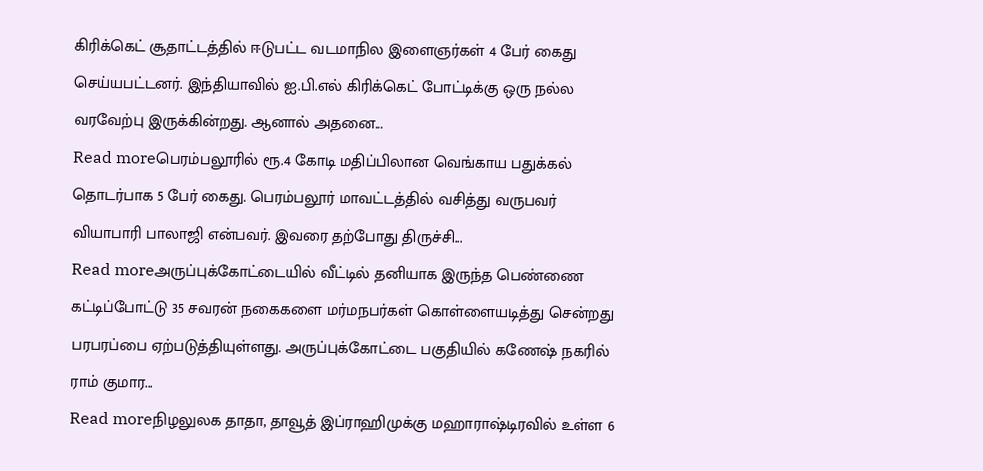கிரிக்கெட் சூதாட்டத்தில் ஈடுபட்ட வடமாநில இளைஞர்கள் 4 பேர் கைது செய்யபட்டனர். இந்தியாவில் ஐ.பி.எல் கிரிக்கெட் போட்டிக்கு ஒரு நல்ல வரவேற்பு இருக்கின்றது. ஆனால் அதனை...
Read moreபெரம்பலூரில் ரூ.4 கோடி மதிப்பிலான வெங்காய பதுக்கல் தொடர்பாக 5 பேர் கைது. பெரம்பலூர் மாவட்டத்தில் வசித்து வருபவர் வியாபாரி பாலாஜி என்பவர். இவரை தற்போது திருச்சி...
Read moreஅருப்புக்கோட்டையில் வீட்டில் தனியாக இருந்த பெண்ணை கட்டிப்போட்டு 35 சவரன் நகைகளை மர்மநபர்கள் கொள்ளையடித்து சென்றது பரபரப்பை ஏற்படுத்தியுள்ளது. அருப்புக்கோட்டை பகுதியில் கணேஷ் நகரில் ராம் குமார...
Read moreநிழலுலக தாதா, தாவூத் இப்ராஹிமுக்கு மஹாராஷ்டிரவில் உள்ள 6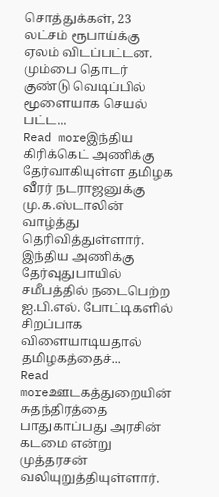சொத்துக்கள், 23 லட்சம் ரூபாய்க்கு ஏலம் விடப்பட்டன. மும்பை தொடர் குண்டு வெடிப்பில் மூளையாக செயல் பட்ட...
Read moreஇந்திய கிரிக்கெட் அணிக்கு தேர்வாகியுள்ள தமிழக வீரர் நடராஜனுக்கு மு.க.ஸ்டாலின் வாழ்த்து தெரிவித்துள்ளார். இந்திய அணிக்கு தேர்வுதுபாயில் சமீபத்தில் நடைபெற்ற ஐ.பி.எல். போட்டிகளில் சிறப்பாக விளையாடியதால் தமிழகத்தைச்...
Read moreஊடகத்துறையின் சுதந்திரத்தை பாதுகாப்பது அரசின் கடமை என்று முத்தரசன் வலியுறுத்தியுள்ளார்.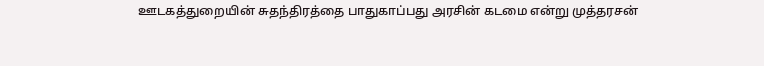ஊடகத்துறையின் சுதந்திரத்தை பாதுகாப்பது அரசின் கடமை என்று முத்தரசன்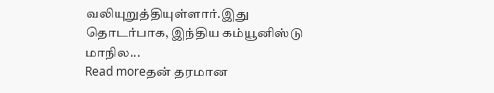வலியுறுத்தியுள்ளார்.இது தொடர்பாக, இந்திய கம்யூனிஸ்டு மாநில...
Read moreதன் தரமான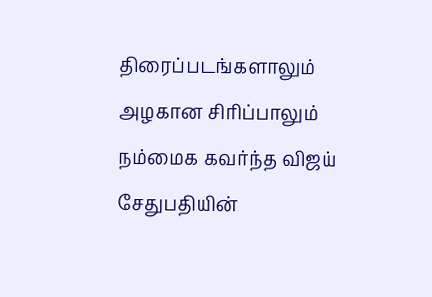திரைப்படங்களாலும் அழகான சிரிப்பாலும் நம்மைக கவர்ந்த விஜய் சேதுபதியின்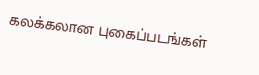கலக்கலான புகைப்படங்கள்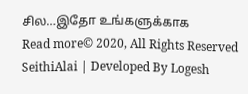சில…இதோ உங்களுக்காக
Read more© 2020, All Rights Reserved SeithiAlai | Developed By Logesh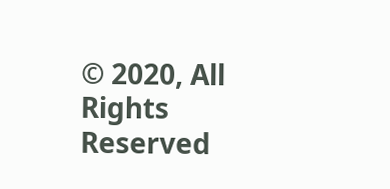© 2020, All Rights Reserved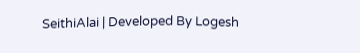SeithiAlai | Developed By Logesh